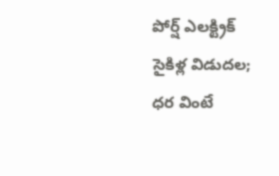పోర్ష్ ఎలక్ట్రిక్ సైకిళ్ల విడుదల; ధర వింటే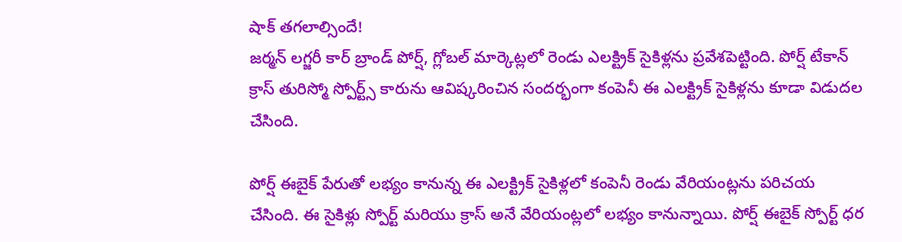షాక్ తగలాల్సిందే!
జర్మన్ లగ్జరీ కార్ బ్రాండ్ పోర్ష్, గ్లోబల్ మార్కెట్లలో రెండు ఎలక్ట్రిక్ సైకిళ్లను ప్రవేశపెట్టింది. పోర్ష్ టేకాన్ క్రాస్ తురిస్మో స్పోర్ట్స్ కారును ఆవిష్కరించిన సందర్భంగా కంపెనీ ఈ ఎలక్ట్రిక్ సైకిళ్లను కూడా విడుదల చేసింది.

పోర్ష్ ఈబైక్ పేరుతో లభ్యం కానున్న ఈ ఎలక్ట్రిక్ సైకిళ్లలో కంపెనీ రెండు వేరియంట్లను పరిచయ చేసింది. ఈ సైకిళ్లు స్పోర్ట్ మరియు క్రాస్ అనే వేరియంట్లలో లభ్యం కానున్నాయి. పోర్ష్ ఈబైక్ స్పోర్ట్ ధర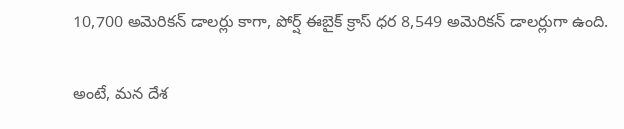10,700 అమెరికన్ డాలర్లు కాగా, పోర్ష్ ఈబైక్ క్రాస్ ధర 8,549 అమెరికన్ డాలర్లుగా ఉంది.

అంటే, మన దేశ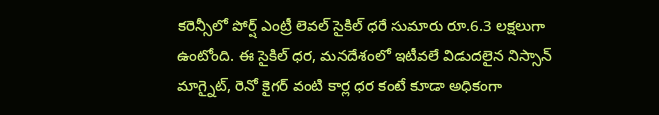కరెన్సీలో పోర్ష్ ఎంట్రీ లెవల్ సైకిల్ ధరే సుమారు రూ.6.3 లక్షలుగా ఉంటోంది. ఈ సైకిల్ ధర, మనదేశంలో ఇటీవలే విడుదలైన నిస్సాన్ మాగ్నైట్, రెనో కైగర్ వంటి కార్ల ధర కంటే కూడా అధికంగా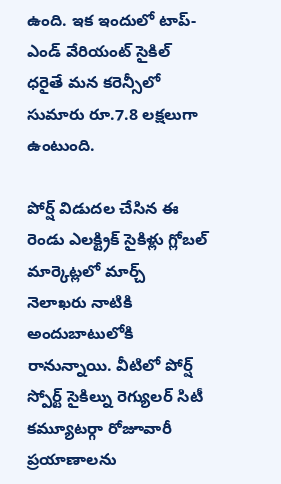ఉంది. ఇక ఇందులో టాప్-ఎండ్ వేరియంట్ సైకిల్ ధరైతే మన కరెన్సీలో సుమారు రూ.7.8 లక్షలుగా ఉంటుంది.

పోర్ష్ విడుదల చేసిన ఈ రెండు ఎలక్ట్రిక్ సైకిళ్లు గ్లోబల్ మార్కెట్లలో మార్చ్ నెలాఖరు నాటికి అందుబాటులోకి రానున్నాయి. వీటిలో పోర్ష్ స్పోర్ట్ సైకిల్ను రెగ్యులర్ సిటీ కమ్యూటర్గా రోజూవారీ ప్రయాణాలను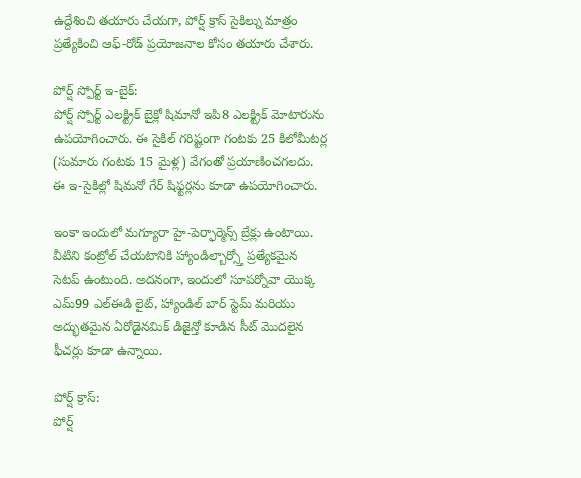ఉద్దేశించి తయారు చేయగా, పోర్ష్ క్రాస్ సైకిల్ను మాత్రం ప్రత్యేకించి ఆఫ్-రోడ్ ప్రయోజనాల కోసం తయారు చేశారు.

పోర్ష్ స్పోర్ట్ ఇ-బైక్:
పోర్ష్ స్పోర్ట్ ఎలక్ట్రిక్ బైక్లో షిమానో ఇపి8 ఎలక్ట్రిక్ మోటారును ఉపయోగించారు. ఈ సైకిల్ గరిష్టంగా గంటకు 25 కిలోమీటర్ల (సుమారు గంటకు 15 మైళ్ల) వేగంతో ప్రయాణించగలదు. ఈ ఇ-సైకిల్లో షిమనో గేర్ షిఫ్టర్లను కూడా ఉపయోగించారు.

ఇంకా ఇందులో మగ్యూరా హై-పెర్ఫార్మెన్స్ బ్రేక్లు ఉంటాయి. వీటిని కంట్రోల్ చేయటానికి హ్యాండిల్బార్స్తో ప్రత్యేకమైన సెటప్ ఉంటుంది. అదనంగా, ఇందులో సూపర్నోవా యొక్క ఎమ్99 ఎల్ఈడి లైట్, హ్యాండిల్ బార్ స్టెమ్ మరియు అద్భుతమైన ఏరోడైనమిక్ డిజైన్తో కూడిన సీట్ మొదలైన ఫీచర్లు కూడా ఉన్నాయి.

పోర్ష్ క్రాస్:
పోర్ష్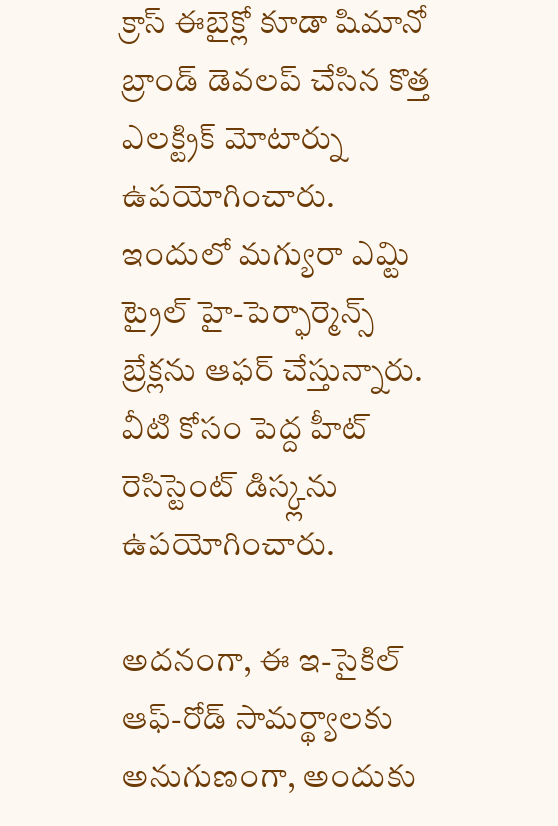క్రాస్ ఈబైక్లో కూడా షిమానో బ్రాండ్ డెవలప్ చేసిన కొత్త ఎలక్ట్రిక్ మోటార్ను ఉపయోగించారు. ఇందులో మగ్యురా ఎమ్టి ట్రైల్ హై-పెర్ఫార్మెన్స్ బ్రేక్లను ఆఫర్ చేస్తున్నారు. వీటి కోసం పెద్ద హీట్ రెసిస్టెంట్ డిస్క్లను ఉపయోగించారు.

అదనంగా, ఈ ఇ-సైకిల్ ఆఫ్-రోడ్ సామర్థ్యాలకు అనుగుణంగా, అందుకు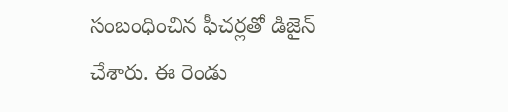సంబంధించిన ఫీచర్లతో డిజైన్ చేశారు. ఈ రెండు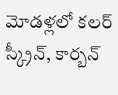మోడళ్లలో కలర్ స్క్రీన్, కార్బన్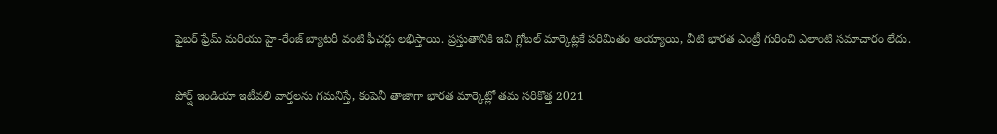ఫైబర్ ఫ్రేమ్ మరియు హై-రేంజ్ బ్యాటరీ వంటి ఫీచర్లు లభిస్తాయి. ప్రస్తుతానికి ఇవి గ్లోబల్ మార్కెట్లకే పరిమితం అయ్యాయి, వీటి భారత ఎంట్రీ గురించి ఎలాంటి సమాచారం లేదు.

పోర్ష్ ఇండియా ఇటీవలి వార్తలను గమనిస్తే, కంపెనీ తాజాగా భారత మార్కెట్లో తమ సరికొత్త 2021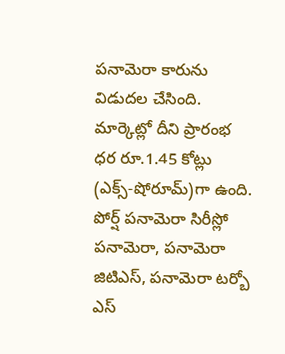పనామెరా కారును విడుదల చేసింది. మార్కెట్లో దీని ప్రారంభ ధర రూ.1.45 కోట్లు (ఎక్స్-షోరూమ్)గా ఉంది. పోర్ష్ పనామెరా సిరీస్లో పనామెరా, పనామెరా జిటిఎస్, పనామెరా టర్బో ఎస్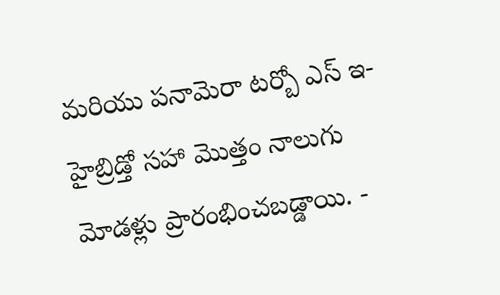మరియు పనామెరా టర్బో ఎస్ ఇ-హైబ్రిడ్తో సహా మొత్తం నాలుగు మోడళ్లు ప్రారంభించబడ్డాయి. -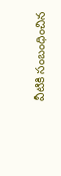వీటికి సంబంధించిన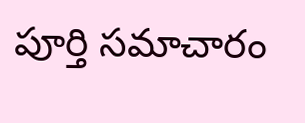పూర్తి సమాచారం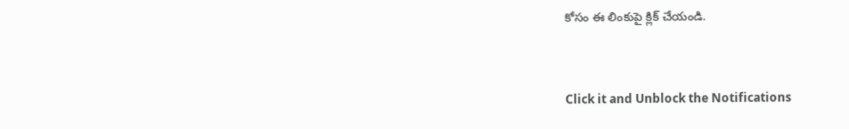కోసం ఈ లింకుపై క్లిక్ చేయండి.


Click it and Unblock the Notifications